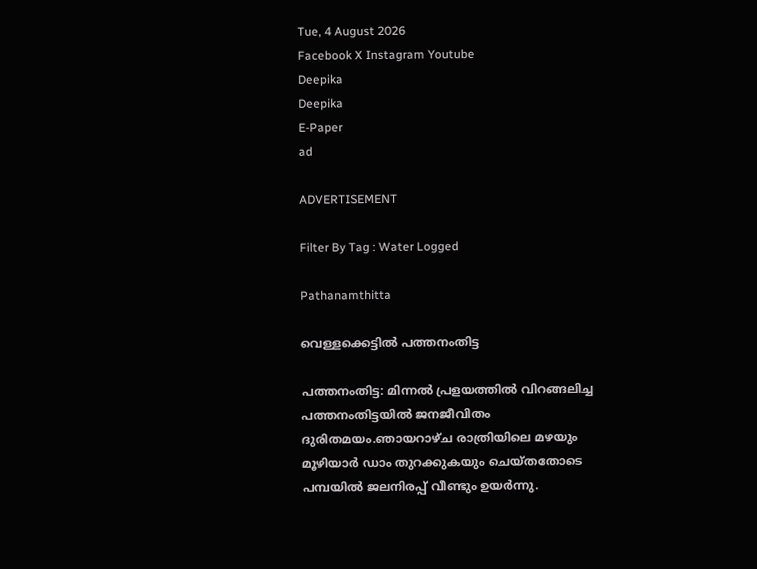Tue, 4 August 2026
Facebook X Instagram Youtube
Deepika
Deepika
E-Paper
ad

ADVERTISEMENT

Filter By Tag : Water Logged

Pathanamthitta

വെള്ളക്കെട്ടിൽ പത്തനംതിട്ട

പത്തനംതിട്ട: മിന്നൽ പ്രളയത്തിൽ വിറങ്ങലിച്ച പത്തനംതിട്ടയിൽ ജനജീവിതം ദുരിതമയം.ഞായറാഴ്ച രാത്രിയിലെ മഴയും മൂഴിയാർ ഡാം തുറക്കുകയും ചെയ്തതോടെ പമ്പയിൽ ജലനിരപ്പ് വീണ്ടും ഉയർന്നു.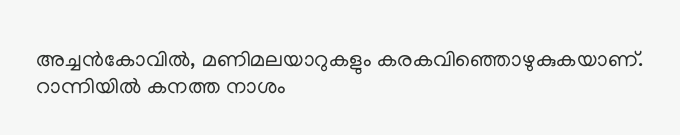അച്ചൻകോവിൽ, മണിമലയാറുകളും കരകവിഞ്ഞൊഴുകുകയാണ്. റാന്നിയിൽ കനത്ത നാശം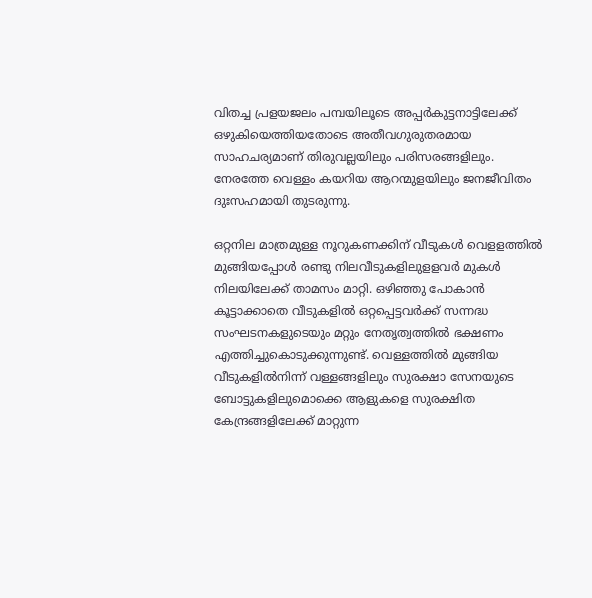വിതച്ച പ്രളയജലം പമ്പയിലൂടെ അപ്പർകുട്ടനാട്ടിലേക്ക് ഒഴുകിയെത്തിയതോടെ അതീവഗുരുതരമായ സാഹചര്യമാണ് തിരുവല്ലയിലും പരിസരങ്ങളിലും. നേരത്തേ വെള്ളം കയറിയ ആറന്മുളയിലും ജനജീവിതം ദുഃസഹമായി തുടരുന്നു.

ഒറ്റനില മാത്രമുള്ള നൂറുകണക്കിന് വീടുകൾ വെളളത്തിൽ മുങ്ങിയപ്പോൾ രണ്ടു നിലവീടുകളിലുളളവർ മുകൾ നിലയിലേക്ക് താമസം മാറ്റി. ഒഴിഞ്ഞു പോകാൻ കൂട്ടാക്കാതെ വീടുകളിൽ ഒറ്റപ്പെട്ടവർക്ക് സന്നദ്ധ സംഘടനകളുടെയും മറ്റും നേതൃത്വത്തിൽ ഭക്ഷണം എത്തിച്ചുകൊടുക്കുന്നുണ്ട്. വെള്ളത്തിൽ മുങ്ങിയ വീടുകളിൽനിന്ന് വള്ളങ്ങളിലും സുരക്ഷാ സേനയുടെ ബോട്ടുകളിലുമൊക്കെ ആളുകളെ സുരക്ഷിത കേന്ദ്രങ്ങളിലേക്ക് മാറ്റുന്ന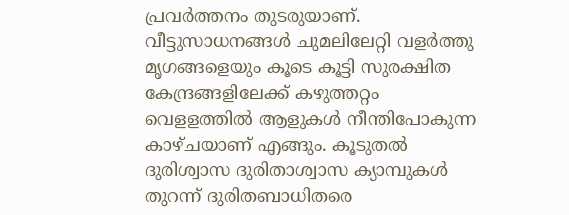പ്രവർത്തനം തുടരുയാണ്. വീട്ടുസാധനങ്ങൾ ചുമലിലേറ്റി വളർത്തു മൃഗങ്ങളെയും കൂടെ കൂട്ടി സുരക്ഷിത കേന്ദ്രങ്ങളിലേക്ക് കഴുത്തറ്റം വെളളത്തിൽ ആളുകൾ നീന്തിപോകുന്ന കാഴ്ചയാണ് എങ്ങും. കൂടുതൽ ദുരിശ്വാസ ദുരിതാശ്വാസ ക്യാമ്പുകൾ തുറന്ന് ദുരിതബാധിതരെ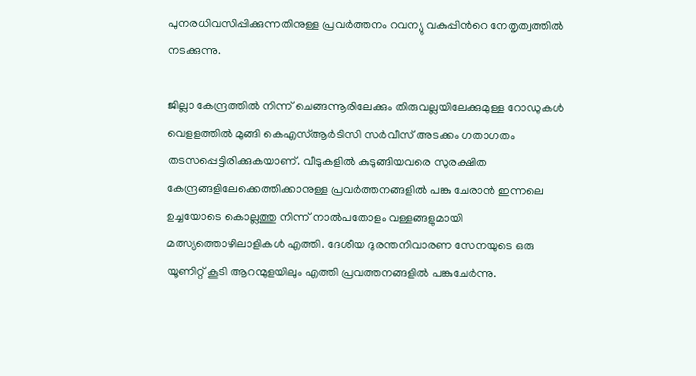പുനരധിവസിപ്പിക്കുന്നതിനുള്ള പ്രവർത്തനം റവന്യു വകുപ്പിന്‍റെ നേതൃത്വത്തിൽ നടക്കുന്നു.

ജില്ലാ കേന്ദ്രത്തിൽ നിന്ന് ചെങ്ങന്നൂരിലേക്കും തിരുവല്ലയിലേക്കുമുള്ള റോഡുകൾ വെളളത്തിൽ മുങ്ങി കെഎസ്ആർടിസി സർവീസ് അടക്കം ഗതാഗതം തടസപ്പെട്ടിരിക്കുകയാണ്. വീടുകളിൽ കുടുങ്ങിയവരെ സുരക്ഷിത കേന്ദ്രങ്ങളിലേക്കെത്തിക്കാനുള്ള പ്രവർത്തനങ്ങളിൽ പങ്കു ചേരാൻ ഇന്നലെ ഉച്ചയോടെ കൊല്ലത്തു നിന്ന് നാൽപതോളം വള്ളങ്ങളുമായി മത്സ്യത്തൊഴിലാളികൾ എത്തി. ദേശീയ ദുരന്തനിവാരണ സേനയുടെ ഒരു യൂണിറ്റ് കൂടി ആറന്മുളയിലും എത്തി പ്രവത്തനങ്ങളിൽ പങ്കുചേർന്നു.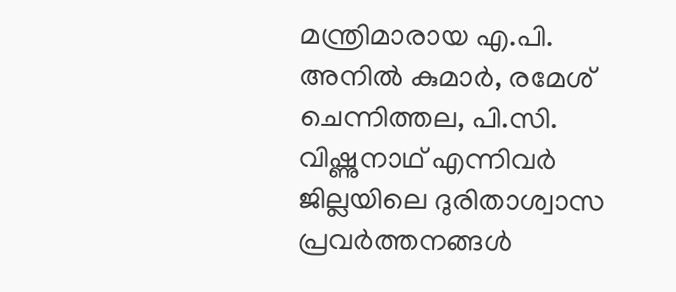മന്ത്രിമാരായ എ.പി. അനിൽ കുമാർ, രമേശ് ചെന്നിത്തല, പി.സി. വിഷ്ണുനാഥ് എന്നിവർ ജില്ലയിലെ ദുരിതാശ്വാസ പ്രവർത്തനങ്ങൾ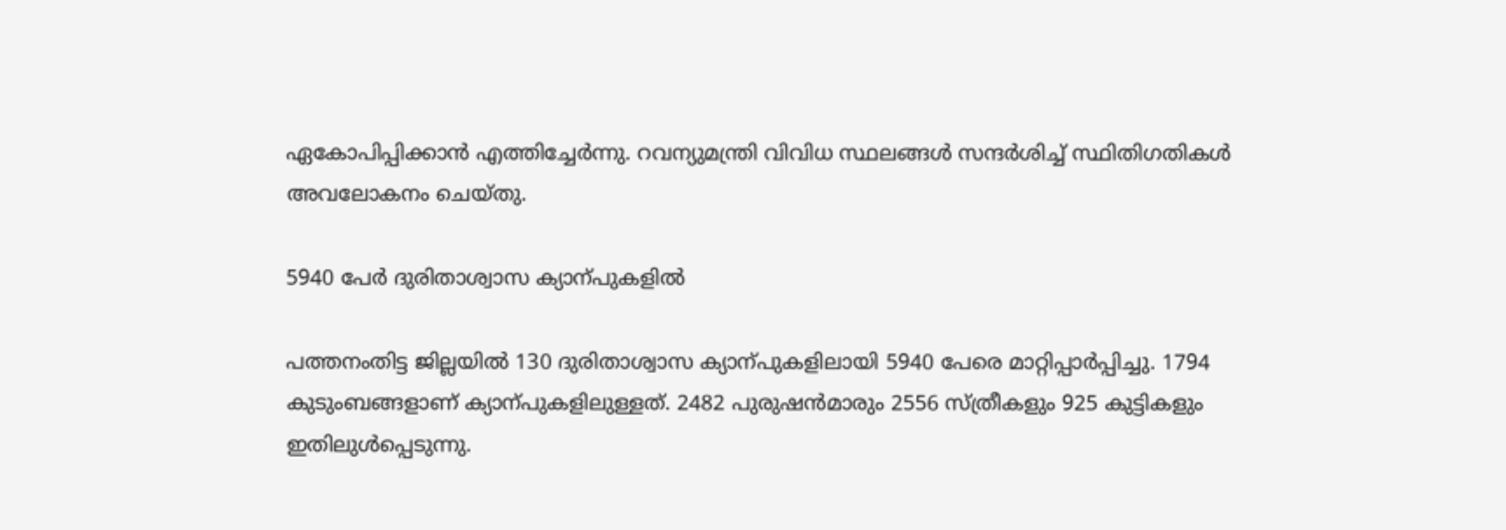ഏകോപിപ്പിക്കാൻ എത്തിച്ചേർന്നു. റവന്യുമന്ത്രി വിവിധ സ്ഥലങ്ങൾ സന്ദർശിച്ച് സ്ഥിതിഗതികൾ അവലോകനം ചെയ്തു.

5940 പേർ ദുരിതാശ്വാസ ക്യാന്പുകളിൽ

പത്തനംതിട്ട ജില്ലയിൽ 130 ദുരിതാശ്വാസ ക്യാന്പുകളിലായി 5940 പേരെ മാറ്റിപ്പാർപ്പിച്ചു. 1794 കുടുംബങ്ങളാണ് ക്യാന്പുകളിലുള്ളത്. 2482 പുരുഷൻമാരും 2556 സ്ത്രീകളും 925 കുട്ടികളും ഇതിലുൾപ്പെടുന്നു.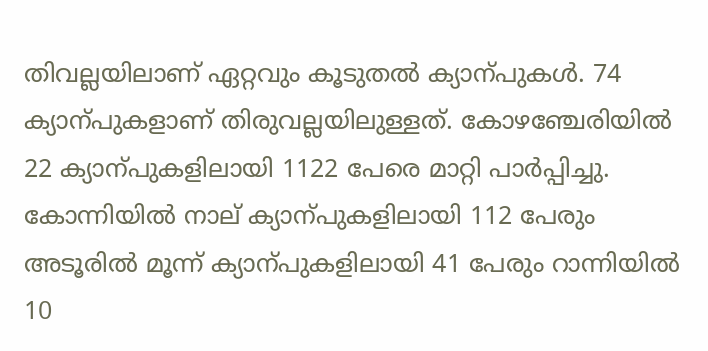തിവല്ലയിലാണ് ഏറ്റവും കൂടുതൽ ക്യാന്പുകൾ. 74 ക്യാന്പുകളാണ് തിരുവല്ലയിലുള്ളത്. കോഴഞ്ചേരിയിൽ 22 ക്യാന്പുകളിലായി 1122 പേരെ മാറ്റി പാർപ്പിച്ചു. കോന്നിയിൽ നാല് ക്യാന്പുകളിലായി 112 പേരും അടൂരിൽ മൂന്ന് ക്യാന്പുകളിലായി 41 പേരും റാന്നിയിൽ 10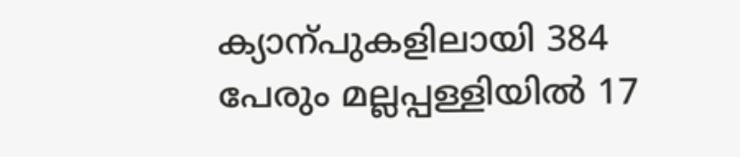ക്യാന്പുകളിലായി 384 പേരും മല്ലപ്പള്ളിയിൽ 17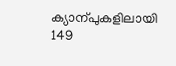ക്യാന്പുകളിലായി 149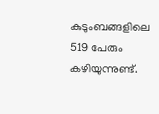കുടുംബങ്ങളിലെ 519 പേരും കഴിയുന്നുണ്ട്.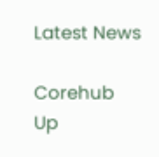Latest News

Corehub Up